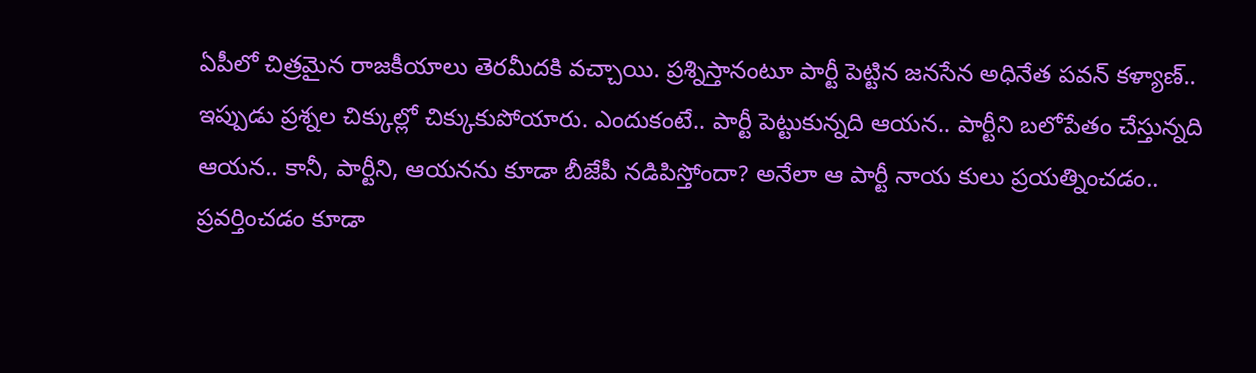ఏపీలో చిత్రమైన రాజకీయాలు తెరమీదకి వచ్చాయి. ప్రశ్నిస్తానంటూ పార్టీ పెట్టిన జనసేన అధినేత పవన్ కళ్యాణ్.. ఇప్పుడు ప్రశ్నల చిక్కుల్లో చిక్కుకుపోయారు. ఎందుకంటే.. పార్టీ పెట్టుకున్నది ఆయన.. పార్టీని బలోపేతం చేస్తున్నది ఆయన.. కానీ, పార్టీని, ఆయనను కూడా బీజేపీ నడిపిస్తోందా? అనేలా ఆ పార్టీ నాయ కులు ప్రయత్నించడం.. ప్రవర్తించడం కూడా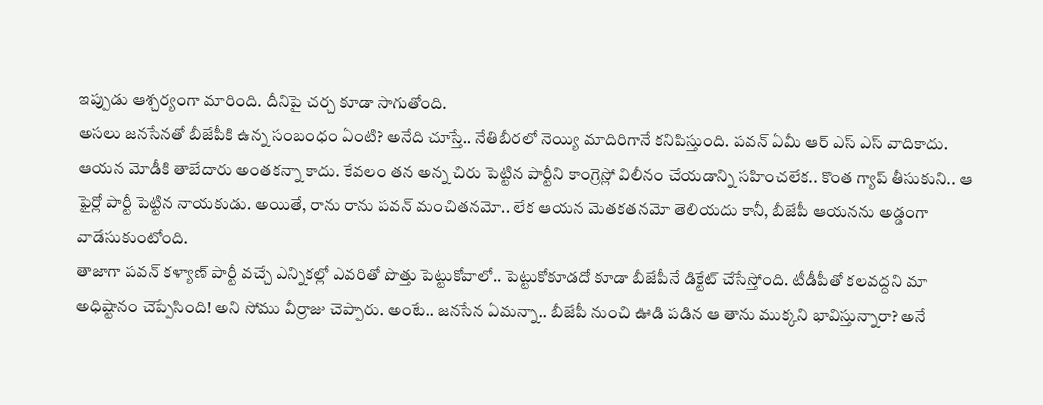ఇప్పుడు ఆశ్చర్యంగా మారింది. దీనిపై చర్చ కూడా సాగుతోంది.
అసలు జనసేనతో బీజేపీకి ఉన్న సంబంధం ఏంటి? అనేది చూస్తే.. నేతిబీరలో నెయ్యి మాదిరిగానే కనిపిస్తుంది. పవన్ ఏమీ ఆర్ ఎస్ ఎస్ వాదికాదు. ఆయన మోడీకి తాబేదారు అంతకన్నా కాదు. కేవలం తన అన్న చిరు పెట్టిన పార్టీని కాంగ్రెస్లో విలీనం చేయడాన్ని సహించలేక.. కొంత గ్యాప్ తీసుకుని.. ఆ ఫైర్లో పార్టీ పెట్టిన నాయకుడు. అయితే, రాను రాను పవన్ మంచితనమో.. లేక ఆయన మెతకతనమో తెలియదు కానీ, బీజేపీ ఆయనను అడ్డంగా వాడేసుకుంటోంది.
తాజాగా పవన్ కళ్యాణ్ పార్టీ వచ్చే ఎన్నికల్లో ఎవరితో పొత్తు పెట్టుకోవాలో.. పెట్టుకోకూడదో కూడా బీజేపీనే డిక్టేట్ చేసేస్తోంది. టీడీపీతో కలవద్దని మా అధిష్టానం చెప్పేసింది! అని సోము వీర్రాజు చెప్పారు. అంటే.. జనసేన ఏమన్నా.. బీజేపీ నుంచి ఊడి పడిన ఆ తాను ముక్కని భావిస్తున్నారా? అనే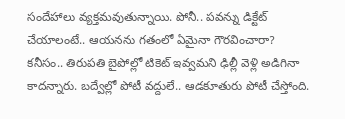సందేహాలు వ్యక్తమవుతున్నాయి. పోనీ.. పవన్ను డిక్టేట్ చేయాలంటే.. ఆయనను గతంలో ఏమైనా గౌరవించారా?
కనీసం.. తిరుపతి బైపోల్లో టికెట్ ఇవ్వమని ఢిల్లీ వెళ్లి అడిగినా కాదన్నారు. బద్వేల్లో పోటీ వద్దులే.. ఆడకూతురు పోటీ చేస్తోంది.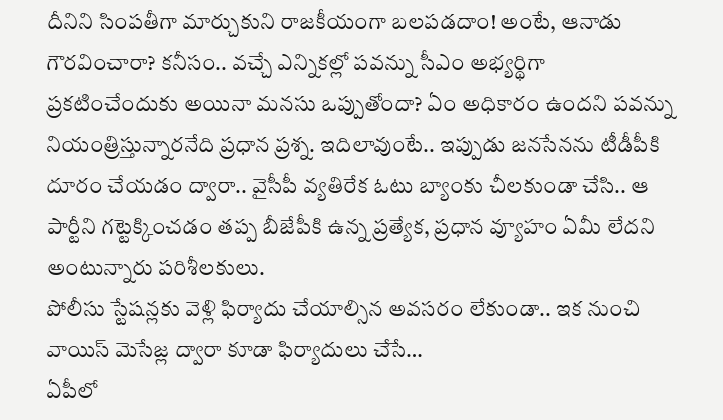దీనిని సింపతీగా మార్చుకుని రాజకీయంగా బలపడదాం! అంటే, ఆనాడు గౌరవించారా? కనీసం.. వచ్చే ఎన్నికల్లో పవన్ను సీఎం అభ్యర్థిగా ప్రకటించేందుకు అయినా మనసు ఒప్పుతోందా? ఏం అధికారం ఉందని పవన్ను నియంత్రిస్తున్నారనేది ప్రధాన ప్రశ్న. ఇదిలావుంటే.. ఇప్పుడు జనసేనను టీడీపీకి దూరం చేయడం ద్వారా.. వైసీపీ వ్యతిరేక ఓటు బ్యాంకు చీలకుండా చేసి.. ఆ పార్టీని గట్టెక్కించడం తప్ప బీజేపీకి ఉన్న ప్రత్యేక, ప్రధాన వ్యూహం ఏమీ లేదని అంటున్నారు పరిశీలకులు.
పోలీసు స్టేషన్లకు వెళ్లి ఫిర్యాదు చేయాల్సిన అవసరం లేకుండా.. ఇక నుంచి వాయిస్ మెసేజ్ల ద్వారా కూడా ఫిర్యాదులు చేసే…
ఏపీలో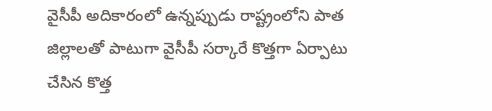వైసీపీ అదికారంలో ఉన్నప్పుడు రాష్ట్రంలోని పాత జిల్లాలతో పాటుగా వైసీపీ సర్కారే కొత్తగా ఏర్పాటు చేసిన కొత్త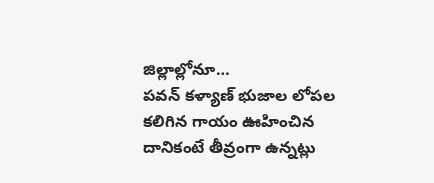జిల్లాల్లోనూ…
పవన్ కళ్యాణ్ భుజాల లోపల కలిగిన గాయం ఊహించిన దానికంటే తీవ్రంగా ఉన్నట్లు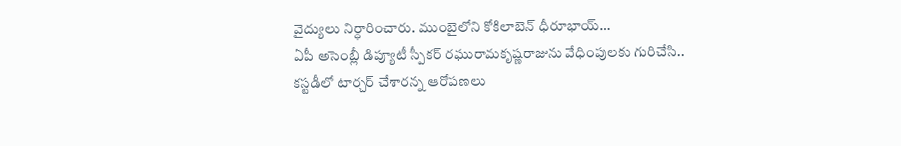వైద్యులు నిర్ధారించారు. ముంబైలోని కోకిలాబెన్ ధీరూభాయ్…
ఏపీ అసెంబ్లీ డిప్యూటీ స్పీకర్ రఘురామకృష్ణరాజును వేధింపులకు గురిచేసి.. కస్టడీలో టార్చర్ చేశారన్న ఆరోపణలు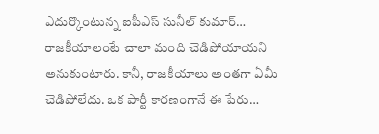ఎదుర్కొంటున్న ఐపీఎస్ సునీల్ కుమార్…
రాజకీయాలంటే చాలా మంది చెడిపోయాయని అనుకుంటారు. కానీ, రాజకీయాలు అంతగా ఏమీ చెడిపోలేదు. ఒక పార్టీ కారణంగానే ఈ పేరు…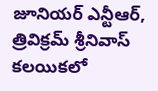జూనియర్ ఎన్టీఆర్, త్రివిక్రమ్ శ్రీనివాస్ కలయికలో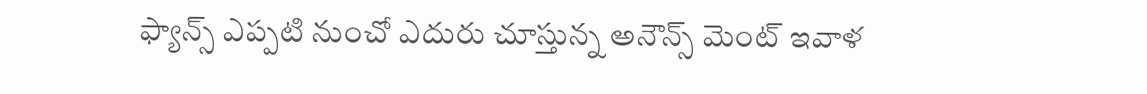ఫ్యాన్స్ ఎప్పటి నుంచో ఎదురు చూస్తున్న అనౌన్స్ మెంట్ ఇవాళ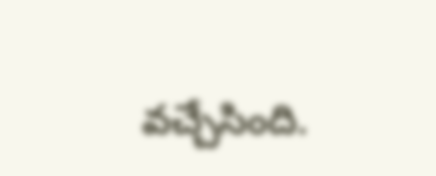వచ్చేసింది.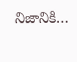నిజానికి…